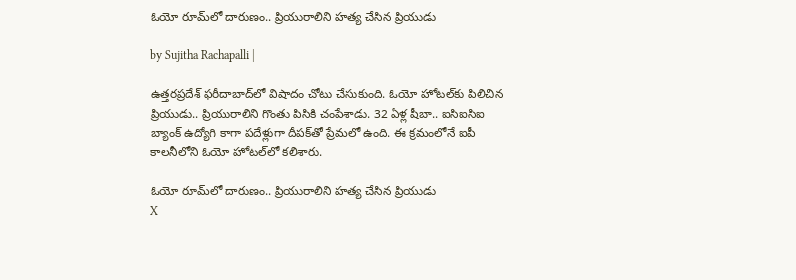ఓయో రూమ్‌లో దారుణం.. ప్రియురాలిని హత్య చేసిన ప్రియుడు

by Sujitha Rachapalli |

ఉత్తరప్రదేశ్ ఫరీదాబాద్‌లో విషాదం చోటు చేసుకుంది. ఓయో హోటల్‌కు పిలిచిన ప్రియుడు.. ప్రియురాలిని గొంతు పిసికి చంపేశాడు. 32 ఏళ్ల షీబా.. ఐసిఐసిఐ బ్యాంక్ ఉద్యోగి కాగా పదేళ్లుగా దీపక్‌తో ప్రేమలో ఉంది. ఈ క్రమంలోనే ఐపీ కాలనీలోని ఓయో హోటల్‌లో కలిశారు.

ఓయో రూమ్‌లో దారుణం.. ప్రియురాలిని హత్య చేసిన ప్రియుడు
X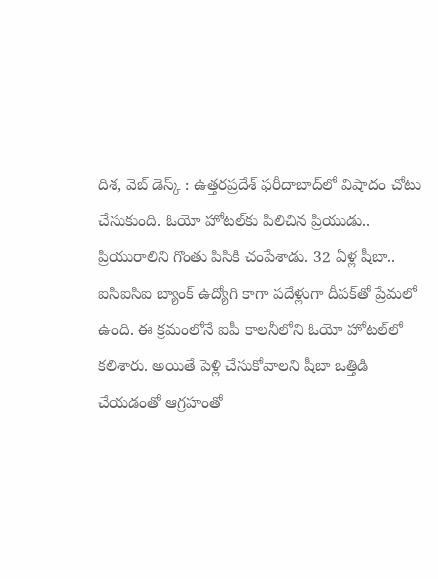దిశ, వెబ్ డెస్క్ : ఉత్తరప్రదేశ్ ఫరీదాబాద్‌లో విషాదం చోటు చేసుకుంది. ఓయో హోటల్‌కు పిలిచిన ప్రియుడు.. ప్రియురాలిని గొంతు పిసికి చంపేశాడు. 32 ఏళ్ల షీబా.. ఐసిఐసిఐ బ్యాంక్ ఉద్యోగి కాగా పదేళ్లుగా దీపక్‌తో ప్రేమలో ఉంది. ఈ క్రమంలోనే ఐపీ కాలనీలోని ఓయో హోటల్‌లో కలిశారు. అయితే పెళ్లి చేసుకోవాలని షీబా ఒత్తిడి చేయడంతో ఆగ్రహంతో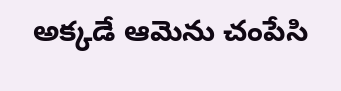అక్కడే ఆమెను చంపేసి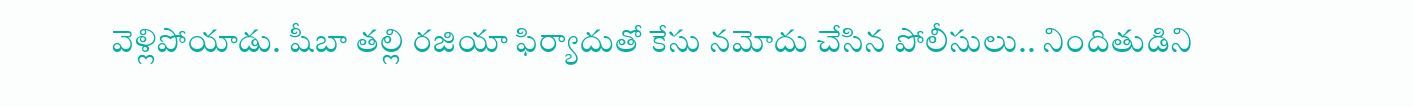వెళ్లిపోయాడు. షీబా తల్లి రజియా ఫిర్యాదుతో కేసు నమోదు చేసిన పోలీసులు.. నిందితుడిని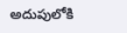అదుపులోకి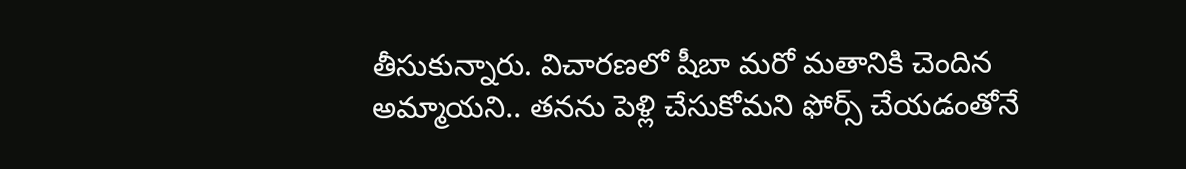తీసుకున్నారు. విచారణలో షీబా మరో మతానికి చెందిన అమ్మాయని.. తనను పెళ్లి చేసుకోమని ఫోర్స్ చేయడంతోనే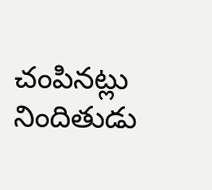చంపినట్లు నిందితుడు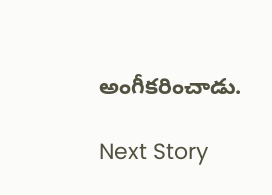అంగీకరించాడు.

Next Story